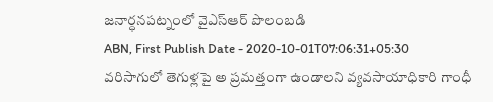జనార్ధనపట్నంలో వైఎస్ఆర్ పొలంబడి
ABN, First Publish Date - 2020-10-01T07:06:31+05:30
వరిసాగులో తెగుళ్లపై అ ప్రమత్తంగా ఉండాలని వ్యవసాయాధికారి గాంధీ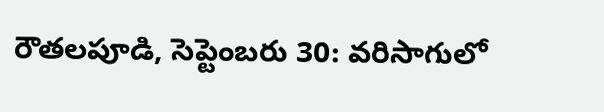రౌతలపూడి, సెప్టెంబరు 30: వరిసాగులో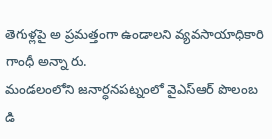తెగుళ్లపై అ ప్రమత్తంగా ఉండాలని వ్యవసాయాధికారి గాంధీ అన్నా రు.
మండలంలోని జనార్ధనపట్నంలో వైఎస్ఆర్ పొలంబ డి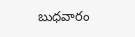బుధవారం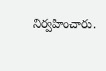నిర్వహించారు.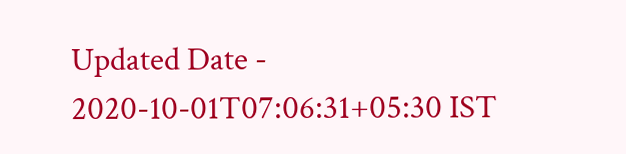Updated Date - 2020-10-01T07:06:31+05:30 IST